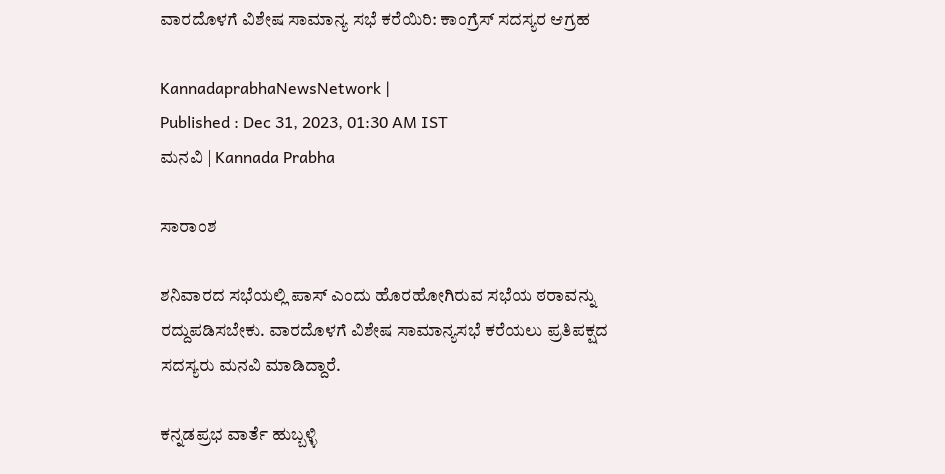ವಾರದೊಳಗೆ ವಿಶೇಷ ಸಾಮಾನ್ಯ ಸಭೆ ಕರೆಯಿರಿ: ಕಾಂಗ್ರೆಸ್ ಸದಸ್ಯರ ಆಗ್ರಹ

KannadaprabhaNewsNetwork |
Published : Dec 31, 2023, 01:30 AM IST
ಮನವಿ | Kannada Prabha

ಸಾರಾಂಶ

ಶನಿವಾರದ ಸಭೆಯಲ್ಲಿ ಪಾಸ್‌ ಎಂದು ಹೊರಹೋಗಿರುವ ಸಭೆಯ ಠರಾವನ್ನು ರದ್ದುಪಡಿಸಬೇಕು. ವಾರದೊಳಗೆ ವಿಶೇಷ ಸಾಮಾನ್ಯಸಭೆ ಕರೆಯಲು ಪ್ರತಿಪಕ್ಷದ ಸದಸ್ಯರು ಮನವಿ ಮಾಡಿದ್ದಾರೆ.

ಕನ್ನಡಪ್ರಭ ವಾರ್ತೆ ಹುಬ್ಬಳ್ಳಿ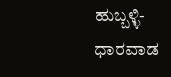ಹುಬ್ಬಳ್ಳಿ-ಧಾರವಾಡ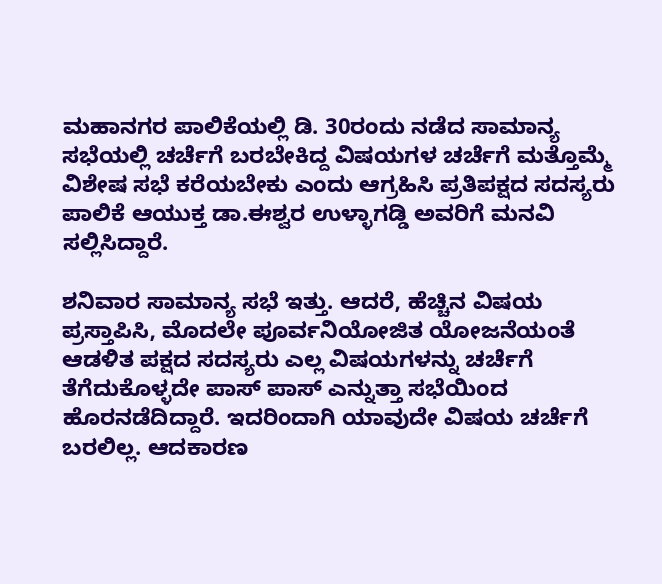ಮಹಾನಗರ ಪಾಲಿಕೆಯಲ್ಲಿ ಡಿ. 30ರಂದು ನಡೆದ ಸಾಮಾನ್ಯ ಸಭೆಯಲ್ಲಿ ಚರ್ಚೆಗೆ ಬರಬೇಕಿದ್ದ ವಿಷಯಗಳ ಚರ್ಚೆಗೆ ಮತ್ತೊಮ್ಮೆ ವಿಶೇಷ ಸಭೆ ಕರೆಯಬೇಕು ಎಂದು ಆಗ್ರಹಿಸಿ ಪ್ರತಿಪಕ್ಷದ ಸದಸ್ಯರು ಪಾಲಿಕೆ ಆಯುಕ್ತ ಡಾ.ಈಶ್ವರ ಉಳ್ಳಾಗಡ್ಡಿ ಅವರಿಗೆ ಮನವಿ ಸಲ್ಲಿಸಿದ್ದಾರೆ.

ಶನಿವಾರ ಸಾಮಾನ್ಯ ಸಭೆ ಇತ್ತು. ಆದರೆ, ಹೆಚ್ಚಿನ ವಿಷಯ ಪ್ರಸ್ತಾಪಿಸಿ, ಮೊದಲೇ ಪೂರ್ವನಿಯೋಜಿತ ಯೋಜನೆಯಂತೆ ಆಡಳಿತ ಪಕ್ಷದ ಸದಸ್ಯರು ಎಲ್ಲ ವಿಷಯಗಳನ್ನು ಚರ್ಚೆಗೆ ತೆಗೆದುಕೊಳ್ಳದೇ ಪಾಸ್‌ ಪಾಸ್‌ ಎನ್ನುತ್ತಾ ಸಭೆಯಿಂದ ಹೊರನಡೆದಿದ್ದಾರೆ. ಇದರಿಂದಾಗಿ ಯಾವುದೇ ವಿಷಯ ಚರ್ಚೆಗೆ ಬರಲಿಲ್ಲ. ಆದಕಾರಣ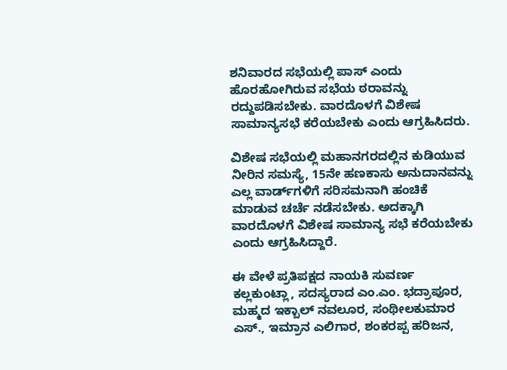ಶನಿವಾರದ ಸಭೆಯಲ್ಲಿ ಪಾಸ್‌ ಎಂದು ಹೊರಹೋಗಿರುವ ಸಭೆಯ ಠರಾವನ್ನು ರದ್ದುಪಡಿಸಬೇಕು. ವಾರದೊಳಗೆ ವಿಶೇಷ ಸಾಮಾನ್ಯಸಭೆ ಕರೆಯಬೇಕು ಎಂದು ಆಗ್ರಹಿಸಿದರು.

ವಿಶೇಷ ಸಭೆಯಲ್ಲಿ ಮಹಾನಗರದಲ್ಲಿನ ಕುಡಿಯುವ ನೀರಿನ ಸಮಸ್ಯೆ, 15ನೇ ಹಣಕಾಸು ಅನುದಾನವನ್ನು ಎಲ್ಲ ವಾರ್ಡ್‌ಗಳಿಗೆ ಸರಿಸಮನಾಗಿ ಹಂಚಿಕೆ ಮಾಡುವ ಚರ್ಚೆ ನಡೆಸಬೇಕು. ಅದಕ್ಕಾಗಿ ವಾರದೊಳಗೆ ವಿಶೇಷ ಸಾಮಾನ್ಯ ಸಭೆ ಕರೆಯಬೇಕು ಎಂದು ಆಗ್ರಹಿಸಿದ್ದಾರೆ.

ಈ ವೇಳೆ ಪ್ರತಿಪಕ್ಷದ ನಾಯಕಿ ಸುವರ್ಣ ಕಲ್ಲಕುಂಟ್ಲಾ, ಸದಸ್ಯರಾದ ಎಂ.ಎಂ. ಭದ್ರಾಪೂರ, ಮಹ್ಮದ ಇಕ್ಬಾಲ್ ನವಲೂರ, ಸಂಥೀಲಕುಮಾರ ಎಸ್., ಇಮ್ರಾನ ಎಲಿಗಾರ, ಶಂಕರಪ್ಪ ಹರಿಜನ,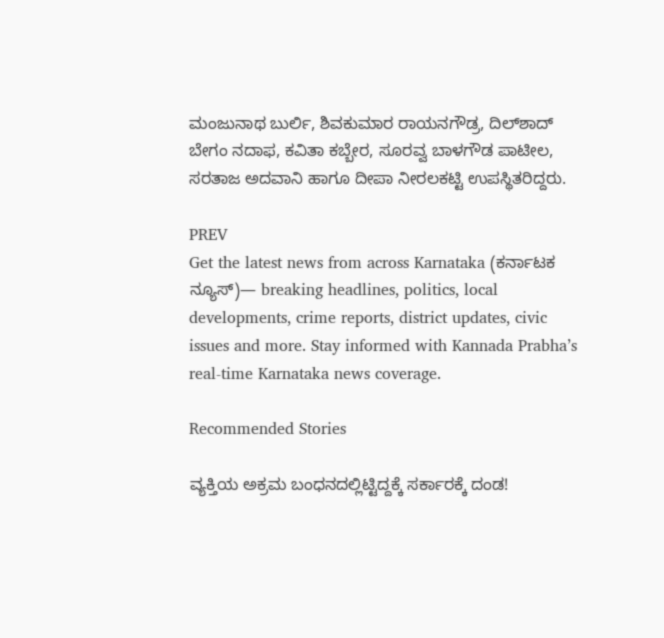ಮಂಜುನಾಥ ಬುರ್ಲಿ, ಶಿವಕುಮಾರ ರಾಯನಗೌಡ್ರ, ದಿಲ್‌ಶಾದ್‌ ಬೇಗಂ ನದಾಫ, ಕವಿತಾ ಕಬ್ಬೇರ, ಸೂರವ್ವ ಬಾಳಗೌಡ ಪಾಟೀಲ, ಸರತಾಜ ಅದವಾನಿ ಹಾಗೂ ದೀಪಾ ನೀರಲಕಟ್ಟಿ ಉಪಸ್ಥಿತರಿದ್ದರು.

PREV
Get the latest news from across Karnataka (ಕರ್ನಾಟಕ ನ್ಯೂಸ್)— breaking headlines, politics, local developments, crime reports, district updates, civic issues and more. Stay informed with Kannada Prabha’s real‑time Karnataka news coverage.

Recommended Stories

ವ್ಯಕ್ತಿಯ ಅಕ್ರಮ ಬಂಧನದಲ್ಲಿಟ್ಟಿದ್ದಕ್ಕೆ ಸರ್ಕಾರಕ್ಕೆ ದಂಡ!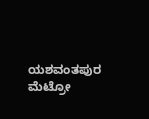ಯಶವಂತಪುರ ಮೆಟ್ರೋ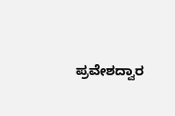ಪ್ರವೇಶದ್ವಾರ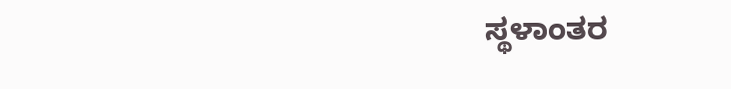ಸ್ಥಳಾಂತರ